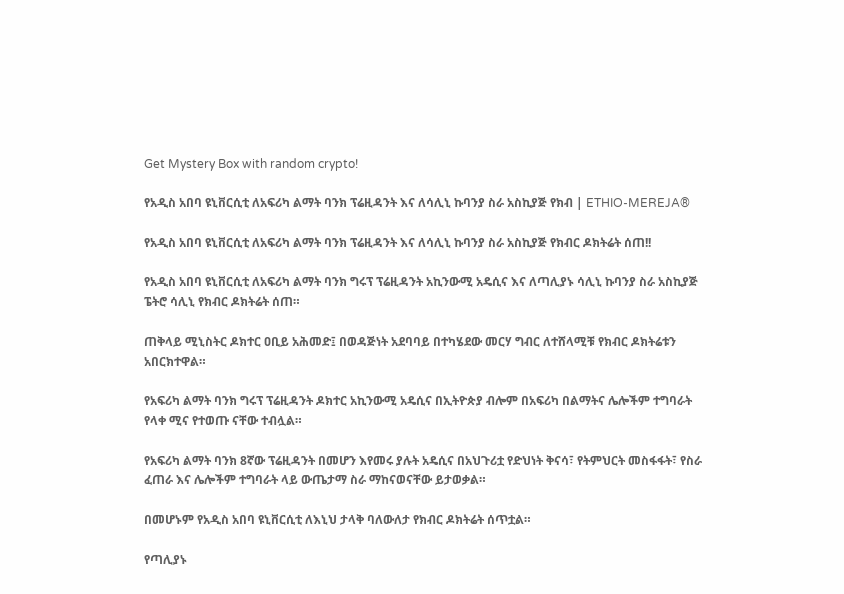Get Mystery Box with random crypto!

የአዲስ አበባ ዩኒቨርሲቲ ለአፍሪካ ልማት ባንክ ፕሬዚዳንት እና ለሳሊኒ ኩባንያ ስራ አስኪያጅ የክብ | ETHIO-MEREJA®

የአዲስ አበባ ዩኒቨርሲቲ ለአፍሪካ ልማት ባንክ ፕሬዚዳንት እና ለሳሊኒ ኩባንያ ስራ አስኪያጅ የክብር ዶክትሬት ሰጠ!!

የአዲስ አበባ ዩኒቨርሲቲ ለአፍሪካ ልማት ባንክ ግሩፕ ፕሬዚዳንት አኪንውሚ አዴሲና እና ለጣሊያኑ ሳሊኒ ኩባንያ ስራ አስኪያጅ ፔትሮ ሳሊኒ የክብር ዶክትሬት ሰጠ።

ጠቅላይ ሚኒስትር ዶክተር ዐቢይ አሕመድ፤ በወዳጅነት አደባባይ በተካሄደው መርሃ ግብር ለተሸላሚቹ የክብር ዶክትሬቱን አበርክተዋል።

የአፍሪካ ልማት ባንክ ግሩፕ ፕሬዚዳንት ዶክተር አኪንውሚ አዴሲና በኢትዮጵያ ብሎም በአፍሪካ በልማትና ሌሎችም ተግባራት የላቀ ሚና የተወጡ ናቸው ተብሏል።

የአፍሪካ ልማት ባንክ 8ኛው ፕሬዚዳንት በመሆን እየመሩ ያሉት አዴሲና በአህጉሪቷ የድህነት ቅናሳ፣ የትምህርት መስፋፋት፣ የስራ ፈጠራ እና ሌሎችም ተግባራት ላይ ውጤታማ ስራ ማከናወናቸው ይታወቃል።

በመሆኑም የአዲስ አበባ ዩኒቨርሲቲ ለእኒህ ታላቅ ባለውለታ የክብር ዶክትሬት ሰጥቷል።

የጣሊያኑ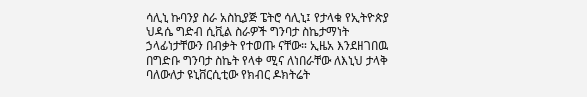ሳሊኒ ኩባንያ ስራ አስኪያጅ ፔትሮ ሳሊኒ፤ የታላቁ የኢትዮጵያ ህዳሴ ግድብ ሲቪል ስራዎች ግንባታ ስኬታማነት ኃላፊነታቸውን በብቃት የተወጡ ናቸው። ኢዜአ እንደዘገበዉ በግድቡ ግንባታ ስኬት የላቀ ሚና ለነበራቸው ለእኒህ ታላቅ ባለውለታ ዩኒቨርሲቲው የክብር ዶክትሬት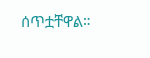ሰጥቷቸዋል።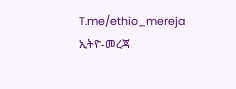T.me/ethio_mereja
ኢትዮ-መረጃ